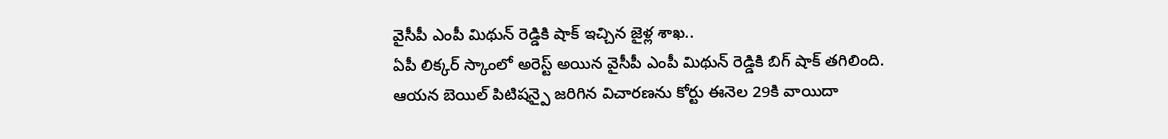వైసీపీ ఎంపీ మిథున్ రెడ్డికి షాక్ ఇచ్చిన జైళ్ల శాఖ..
ఏపీ లిక్కర్ స్కాంలో అరెస్ట్ అయిన వైసీపీ ఎంపీ మిథున్ రెడ్డికి బిగ్ షాక్ తగిలింది. ఆయన బెయిల్ పిటిషన్పై జరిగిన విచారణను కోర్టు ఈనెల 29కి వాయిదా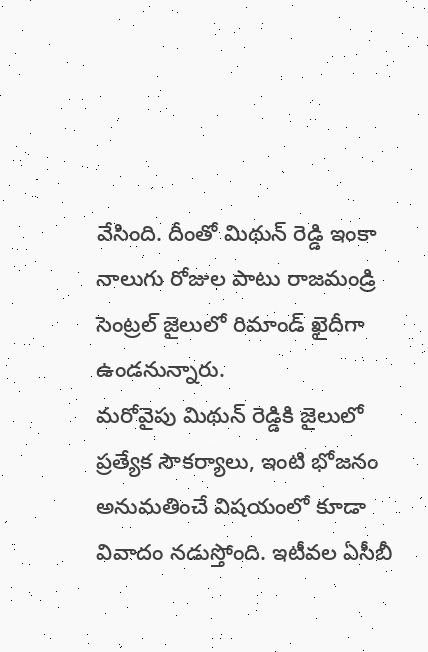వేసింది. దీంతో మిథున్ రెడ్డి ఇంకా నాలుగు రోజుల పాటు రాజమండ్రి సెంట్రల్ జైలులో రిమాండ్ ఖైదీగా ఉండనున్నారు.
మరోవైపు మిథున్ రెడ్డికి జైలులో ప్రత్యేక సౌకర్యాలు, ఇంటి భోజనం అనుమతించే విషయంలో కూడా వివాదం నడుస్తోంది. ఇటీవల ఏసీబీ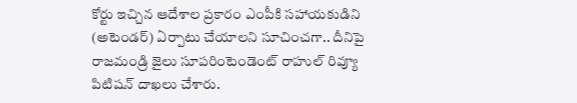కోర్టు ఇచ్చిన ఆదేశాల ప్రకారం ఎంపీకి సహాయకుడిని (అటెండర్) ఏర్పాటు చేయాలని సూచించగా.. దీనిపై రాజమండ్రి జైలు సూపరింటెండెంట్ రాహుల్ రివ్యూ పిటిషన్ దాఖలు చేశారు.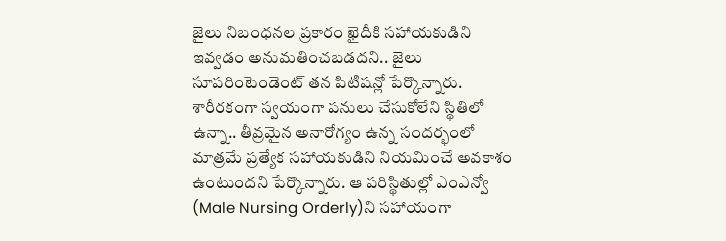జైలు నిబంధనల ప్రకారం ఖైదీకి సహాయకుడిని ఇవ్వడం అనుమతించబడదని.. జైలు సూపరింటెండెంట్ తన పిటిషన్లో పేర్కొన్నారు. శారీరకంగా స్వయంగా పనులు చేసుకోలేని స్థితిలో ఉన్నా.. తీవ్రమైన అనారోగ్యం ఉన్న సందర్భంలో మాత్రమే ప్రత్యేక సహాయకుడిని నియమించే అవకాశం ఉంటుందని పేర్కొన్నారు. ఆ పరిస్థితుల్లో ఎంఎన్వో (Male Nursing Orderly)ని సహాయంగా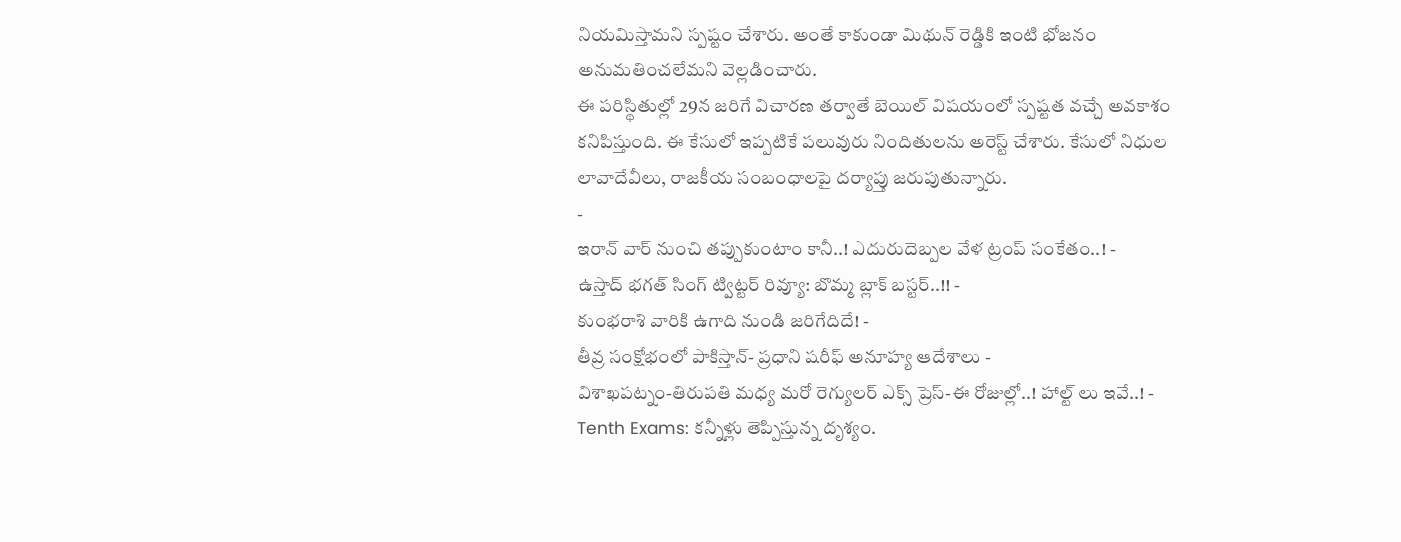నియమిస్తామని స్పష్టం చేశారు. అంతే కాకుండా మిథున్ రెడ్డికి ఇంటి భోజనం అనుమతించలేమని వెల్లడించారు.
ఈ పరిస్థితుల్లో 29న జరిగే విచారణ తర్వాతే బెయిల్ విషయంలో స్పష్టత వచ్చే అవకాశం కనిపిస్తుంది. ఈ కేసులో ఇప్పటికే పలువురు నిందితులను అరెస్ట్ చేశారు. కేసులో నిధుల లావాదేవీలు, రాజకీయ సంబంధాలపై దర్యాప్తు జరుపుతున్నారు.
-
ఇరాన్ వార్ నుంచి తప్పుకుంటాం కానీ..! ఎదురుదెబ్పల వేళ ట్రంప్ సంకేతం..! -
ఉస్తాద్ భగత్ సింగ్ ట్విట్టర్ రివ్యూ: బొమ్మ బ్లాక్ బస్టర్..!! -
కుంభరాశి వారికి ఉగాది నుండి జరిగేదిదే! -
తీవ్ర సంక్షోభంలో పాకిస్తాన్- ప్రధాని షరీఫ్ అనూహ్య ఆదేశాలు -
విశాఖపట్నం-తిరుపతి మధ్య మరో రెగ్యులర్ ఎక్స్ ప్రెస్-ఈ రోజుల్లో..! హాల్ట్ లు ఇవే..! -
Tenth Exams: కన్నీళ్లు తెప్పిస్తున్న దృశ్యం.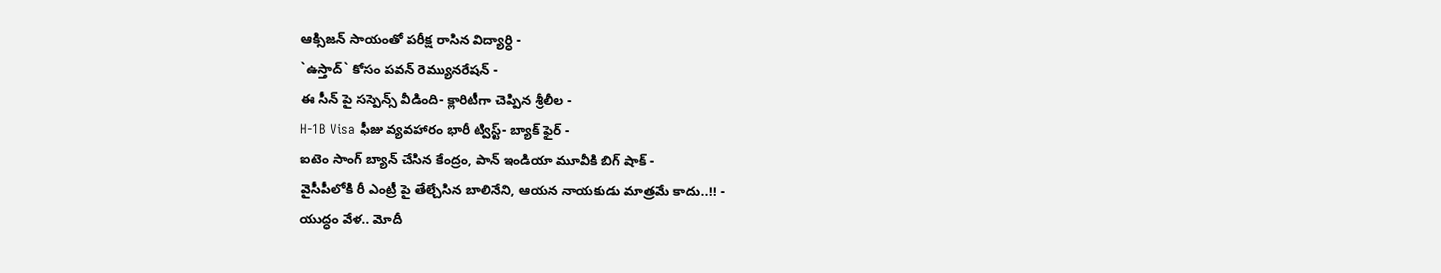ఆక్సిజన్ సాయంతో పరీక్ష రాసిన విద్యార్ధి -
`ఉస్తాద్` కోసం పవన్ రెమ్యునరేషన్ -
ఈ సీన్ పై సస్పెన్స్ వీడింది- క్లారిటీగా చెప్పిన శ్రీలీల -
H-1B Visa ఫీజు వ్యవహారం భారీ ట్విస్ట్- బ్యాక్ ఫైర్ -
ఐటెం సాంగ్ బ్యాన్ చేసిన కేంద్రం, పాన్ ఇండియా మూవీకి బిగ్ షాక్ -
వైసీపీలోకి రీ ఎంట్రీ పై తేల్చేసిన బాలినేని, ఆయన నాయకుడు మాత్రమే కాదు..!! -
యుద్ధం వేళ.. మోదీ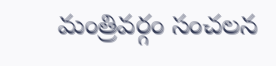మంత్రివర్గం సంచలన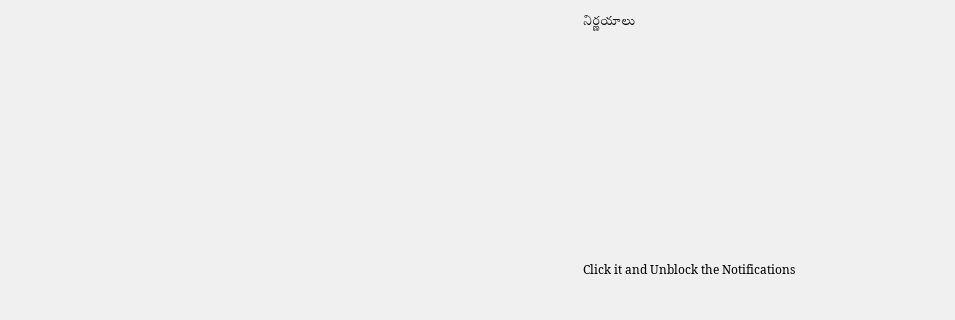నిర్ణయాలు












Click it and Unblock the Notifications